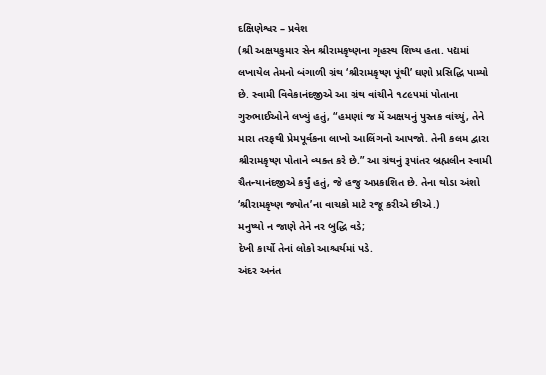દક્ષિણેશ્વર – પ્રવેશ
(શ્રી અક્ષયકુમાર સેન શ્રીરામકૃષ્ણના ગૃહસ્થ શિષ્ય હતા. પદ્યમાં લખાયેલ તેમનો બંગાળી ગ્રંથ ‘શ્રીરામકૃષ્ણ પૂંથી’ ઘણો પ્રસિદ્ધિ પામ્યો છે. સ્વામી વિવેકાનંદજીએ આ ગ્રંથ વાંચીને ૧૮૯૫માં પોતાના ગુરુભાઈઓને લખ્યું હતું, “હમણાં જ મેં અક્ષયનું પુસ્તક વાંચ્યું, તેને મારા તરફથી પ્રેમપૂર્વકના લાખો આલિંગનો આપજો. તેની કલમ દ્વારા શ્રીરામકૃષ્ણ પોતાને વ્યક્ત કરે છે.” આ ગ્રંથનું રૂપાંતર બ્રહ્મલીન સ્વામી ચૈતન્યાનંદજીએ કર્યું હતું, જે હજુ અપ્રકાશિત છે. તેના થોડા અંશો ‘શ્રીરામકૃષ્ણ જ્યોત’ના વાચકો માટે રજૂ કરીએ છીએ.)
મનુષ્યો ન જાણે તેને નર બુદ્ધિ વડે;
દેખી કાર્યો તેનાં લોકો આશ્ચર્યમાં પડે.
અંદર અનંત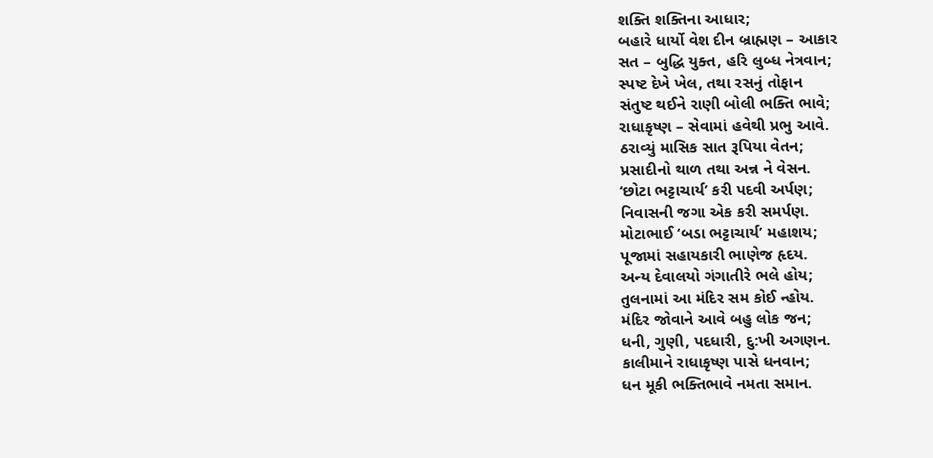શક્તિ શક્તિના આધાર;
બહારે ધાર્યો વેશ દીન બ્રાહ્મણ – આકાર
સત – બુદ્ધિ યુક્ત, હરિ લુબ્ધ નેત્રવાન;
સ્પષ્ટ દેખે ખેલ, તથા રસનું તોફાન
સંતુષ્ટ થઈને રાણી બોલી ભક્તિ ભાવે;
રાધાકૃષ્ણ – સેવામાં હવેથી પ્રભુ આવે.
ઠરાવ્યું માસિક સાત રૂપિયા વેતન;
પ્રસાદીનો થાળ તથા અન્ન ને વેસન.
‘છોટા ભટ્ટાચાર્ય’ કરી પદવી અર્પણ;
નિવાસની જગા એક કરી સમર્પણ.
મોટાભાઈ ‘બડા ભટ્ટાચાર્ય’ મહાશય;
પૂજામાં સહાયકારી ભાણેજ હૃદય.
અન્ય દેવાલયો ગંગાતીરે ભલે હોય;
તુલનામાં આ મંદિર સમ કોઈ ન્હોય.
મંદિર જોવાને આવે બહુ લોક જન;
ધની, ગુણી, પદધારી, દુ:ખી અગણન.
કાલીમાને રાધાકૃષ્ણ પાસે ધનવાન;
ધન મૂકી ભક્તિભાવે નમતા સમાન.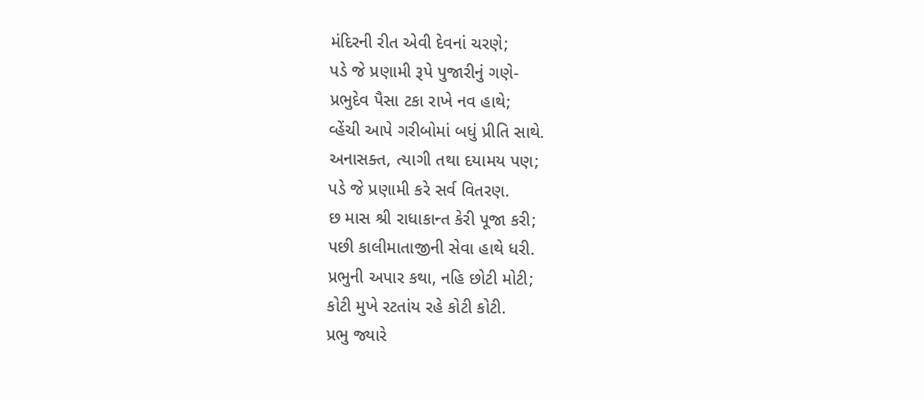મંદિરની રીત એવી દેવનાં ચરણે;
પડે જે પ્રણામી રૂપે પુજારીનું ગણે-
પ્રભુદેવ પૈસા ટકા રાખે નવ હાથે;
વ્હેંચી આપે ગરીબોમાં બધું પ્રીતિ સાથે.
અનાસક્ત, ત્યાગી તથા દયામય પણ;
પડે જે પ્રણામી કરે સર્વ વિતરણ.
છ માસ શ્રી રાધાકાન્ત કેરી પૂજા કરી;
પછી કાલીમાતાજીની સેવા હાથે ધરી.
પ્રભુની અપાર કથા, નહિ છોટી મોટી;
કોટી મુખે રટતાંય રહે કોટી કોટી.
પ્રભુ જ્યારે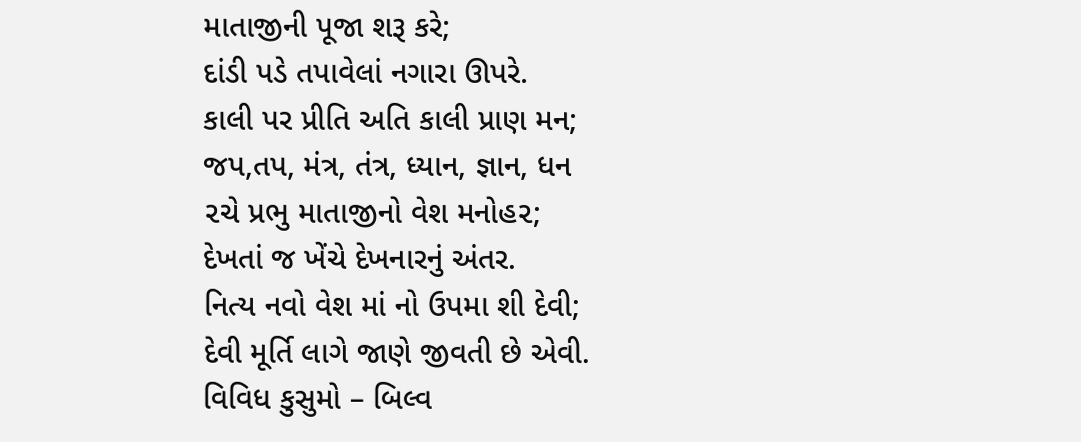માતાજીની પૂજા શરૂ કરે;
દાંડી પડે તપાવેલાં નગારા ઊપરે.
કાલી પર પ્રીતિ અતિ કાલી પ્રાણ મન;
જપ,તપ, મંત્ર, તંત્ર, ધ્યાન, જ્ઞાન, ધન
૨ચે પ્રભુ માતાજીનો વેશ મનોહ૨;
દેખતાં જ ખેંચે દેખનારનું અંતર.
નિત્ય નવો વેશ માં નો ઉપમા શી દેવી;
દેવી મૂર્તિ લાગે જાણે જીવતી છે એવી.
વિવિધ કુસુમો – બિલ્વ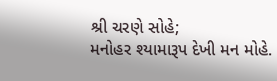શ્રી ચરણે સોહે;
મનોહર શ્યામારૂપ દેખી મન મોહે.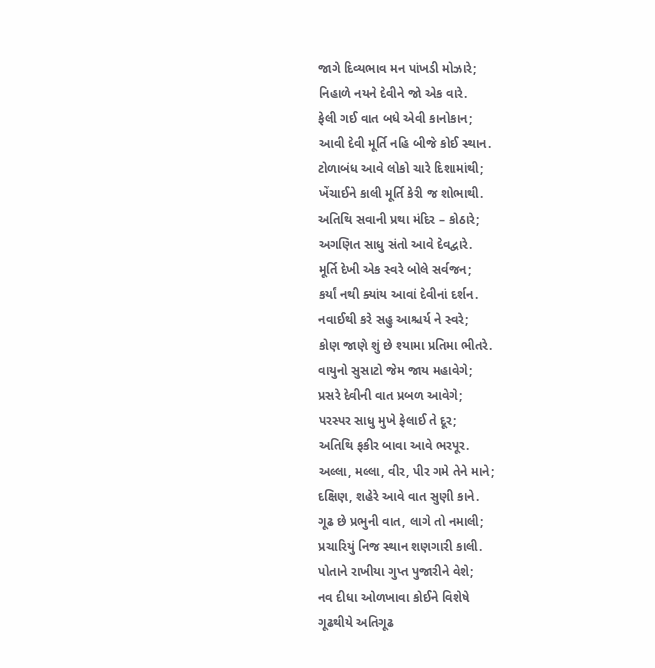જાગે દિવ્યભાવ મન પાંખડી મોઝારે;
નિહાળે નયને દેવીને જો એક વારે.
ફેલી ગઈ વાત બધે એવી કાનોકાન;
આવી દેવી મૂર્તિ નહિ બીજે કોઈ સ્થાન.
ટોળાબંધ આવે લોકો ચારે દિશામાંથી;
ખેંચાઈને કાલી મૂર્તિ કેરી જ શોભાથી.
અતિથિ સવાની પ્રથા મંદિર – કોઠારે;
અગણિત સાધુ સંતો આવે દેવદ્વારે.
મૂર્તિ દેખી એક સ્વરે બોલે સર્વજન;
કર્યાં નથી ક્યાંય આવાં દેવીનાં દર્શન.
નવાઈથી કરે સહુ આશ્ચર્ય ને સ્વરે;
કોણ જાણે શું છે શ્યામા પ્રતિમા ભીતરે.
વાયુનો સુસાટો જેમ જાય મહાવેગે;
પ્રસરે દેવીની વાત પ્રબળ આવેગે;
પરસ્પર સાધુ મુખે ફેલાઈ તે દૂર;
અતિથિ ફકીર બાવા આવે ભરપૂર.
અલ્લા, મલ્લા, વીર, પીર ગમે તેને માને;
દક્ષિણ, શહેરે આવે વાત સુણી કાને.
ગૂઢ છે પ્રભુની વાત, લાગે તો નમાલી;
પ્રચારિયું નિજ સ્થાન શણગારી કાલી.
પોતાને રાખીયા ગુપ્ત પુજારીને વેશે;
નવ દીધા ઓળખાવા કોઈને વિશેષે
ગૂઢથીયે અતિગૂઢ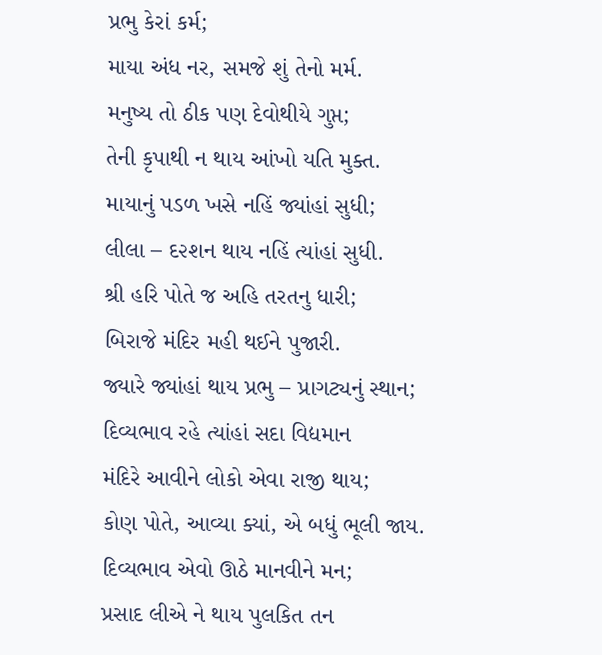પ્રભુ કેરાં કર્મ;
માયા અંધ નર, સમજે શું તેનો મર્મ.
મનુષ્ય તો ઠીક પણ દેવોથીયે ગુપ્ત;
તેની કૃપાથી ન થાય આંખો યતિ મુક્ત.
માયાનું પડળ ખસે નહિં જ્યાંહાં સુધી;
લીલા – દ૨શન થાય નહિં ત્યાંહાં સુધી.
શ્રી હરિ પોતે જ અહિ તરતનુ ધારી;
બિરાજે મંદિર મહી થઈને પુજારી.
જ્યારે જ્યાંહાં થાય પ્રભુ – પ્રાગટ્યનું સ્થાન;
દિવ્યભાવ રહે ત્યાંહાં સદા વિદ્યમાન
મંદિરે આવીને લોકો એવા રાજી થાય;
કોણ પોતે, આવ્યા ક્યાં, એ બધું ભૂલી જાય.
દિવ્યભાવ એવો ઊઠે માનવીને મન;
પ્રસાદ લીએ ને થાય પુલકિત તન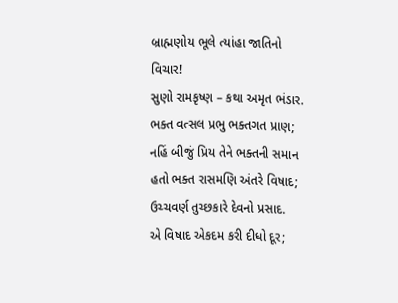બ્રાહ્મણોય ભૂલે ત્યાંહા જાતિનો વિચાર!
સુણો રામકૃષ્ણ – કથા અમૃત ભંડાર.
ભક્ત વત્સલ પ્રભુ ભક્તગત પ્રાણ;
નહિં બીજું પ્રિય તેને ભક્તની સમાન
હતો ભક્ત રાસમણિ અંતરે વિષાદ;
ઉચ્ચવર્ણ તુચ્છકારે દેવનો પ્રસાદ.
એ વિષાદ એકદમ કરી દીધો દૂર;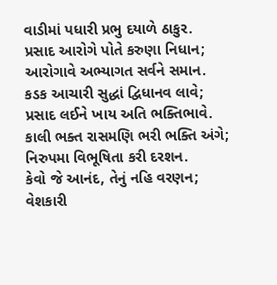વાડીમાં પધારી પ્રભુ દયાળે ઠાકુર.
પ્રસાદ આરોગે પોતે કરુણા નિધાન;
આરોગાવે અભ્યાગત સર્વને સમાન.
કડક આચારી સુદ્ધાં દ્વિધાનવ લાવે;
પ્રસાદ લઈને ખાય અતિ ભક્તિભાવે.
કાલી ભક્ત રાસમણિ ભરી ભક્તિ અંગે;
નિરુપમા વિભૂષિતા કરી દરશન.
કેવો જે આનંદ, તેનું નહિ વરણન;
વેશકારી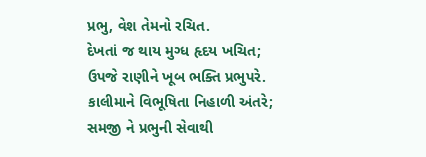પ્રભુ, વેશ તેમનો રચિત.
દેખતાં જ થાય મુગ્ધ હૃદય ખચિત;
ઉપજે રાણીને ખૂબ ભક્તિ પ્રભુપરે.
કાલીમાને વિભૂષિતા નિહાળી અંતરે;
સમજી ને પ્રભુની સેવાથી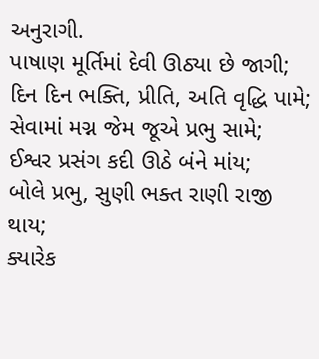અનુરાગી.
પાષાણ મૂર્તિમાં દેવી ઊઠ્યા છે જાગી;
દિન દિન ભક્તિ, પ્રીતિ, અતિ વૃદ્ધિ પામે;
સેવામાં મગ્ન જેમ જૂએ પ્રભુ સામે;
ઈશ્વર પ્રસંગ કદી ઊઠે બંને માંય;
બોલે પ્રભુ, સુણી ભક્ત રાણી રાજી થાય;
ક્યારેક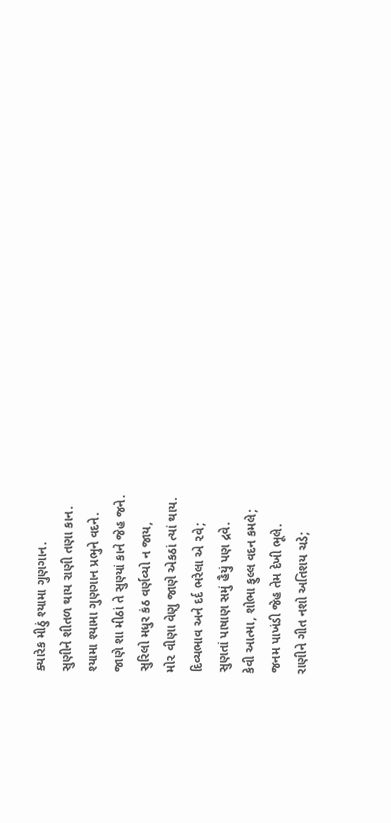ક્યારેક મીઠું શ્યામા ગુણગાન.
સુણીને શીતળ થાય રાણી તણા કાન.
શ્યામા શ્યામા ગુણગાન પ્રભુને વદને.
જાણે શા મીઠાં તે સુણ્યાં કાને જેહ જને.
સુરિલો મધુર કંઠ વર્ણવ્યો ન જાય,
મો૨ વીણા વેણુ જાણે એકઠાં ત્યાં થાય.
દિવ્યભાવ અને દર્દ ભરેલા એ ૨વે;
સુણતાં પાષાણ સમું હૈયું પણ દ્રવે.
કેવી આત્મા, શોભા ફુલ્લ વદન કમલે;
જનમ પાખંડી જેહ તેમ દેખી ભૂલે.
રાણીને ગીત નશો અતિશય ચડે;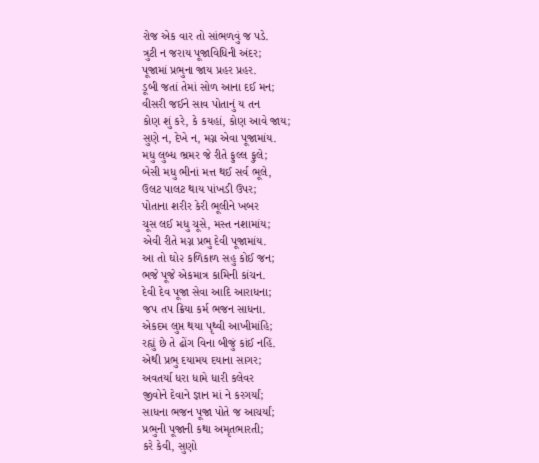રોજ એક વાર તો સાંભળવું જ પડે.
ત્રુટી ન જરાય પૂજાવિધિની અંદર;
પૂજામાં પ્રભુના જાય પ્રહર પ્રહર.
ડૂબી જતાં તેમાં સોળ આના દઈ મન;
વીસરી જઈને સાવ પોતાનું ય તન
કોણ શું કરે, કે કયહાં, કોણ આવે જાય;
સુણે ન, દેખે ન, મગ્ન એવા પૂજામાંય.
મધુ લુબ્ધ ભ્રમર જે રીતે ફુલ્લ ફુલે;
બેસી મધુ ભીનાં મત્ત થઈ સર્વ ભૂલે,
ઉલટ પાલટ થાય પાંખડી ઉપર;
પોતાના શરીર કેરી ભૂલીને ખબર
ચૂસ લઈ મધુ ચૂસે, મસ્ત નશામાંય;
એવી રીતે મગ્ન પ્રભુ દેવી પૂજામાંય.
આ તો ઘો૨ કળિકાળ સહુ કોઈ જન;
ભજે પૂજે એકમાત્ર કામિની કાંચન.
દેવી દેવ પૂજા સેવા આદિ આરાધના;
જપ તપ ક્રિયા કર્મ ભજન સાધના.
એકદમ લુપ્ત થયા પૃથ્વી આખીમાંહિ;
રહ્યું છે તે ઢોંગ વિના બીજું કાંઈ નહિં.
એથી પ્રભુ દયામય દયાના સાગર;
અવતર્યા ધરા ધામે ધારી કલેવર
જીવોને દેવાને જ્ઞાન માં ને કરગર્યાં;
સાધના ભજન પૂજા પોતે જ આચર્યાં;
પ્રભુની પૂજાની કથા અમૃતભારતી;
કરે કેવી, સુણો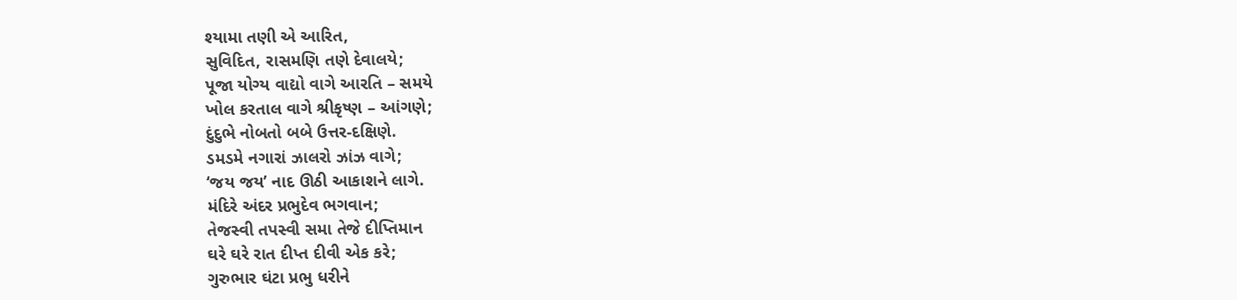શ્યામા તણી એ આરિત,
સુવિદિત, રાસમણિ તણે દેવાલયે;
પૂજા યોગ્ય વાદ્યો વાગે આરતિ – સમયે
ખોલ કરતાલ વાગે શ્રીકૃષ્ણ – આંગણે;
દુંદુભે નોબતો બબે ઉત્તર-દક્ષિણે.
ડમડમે નગારાં ઝાલરો ઝાંઝ વાગે;
‘જય જય’ નાદ ઊઠી આકાશને લાગે.
મંદિરે અંદર પ્રભુદેવ ભગવાન;
તેજસ્વી તપસ્વી સમા તેજે દીપ્તિમાન
ઘરે ઘરે રાત દીપ્ત દીવી એક કરે;
ગુરુભાર ઘંટા પ્રભુ ધરીને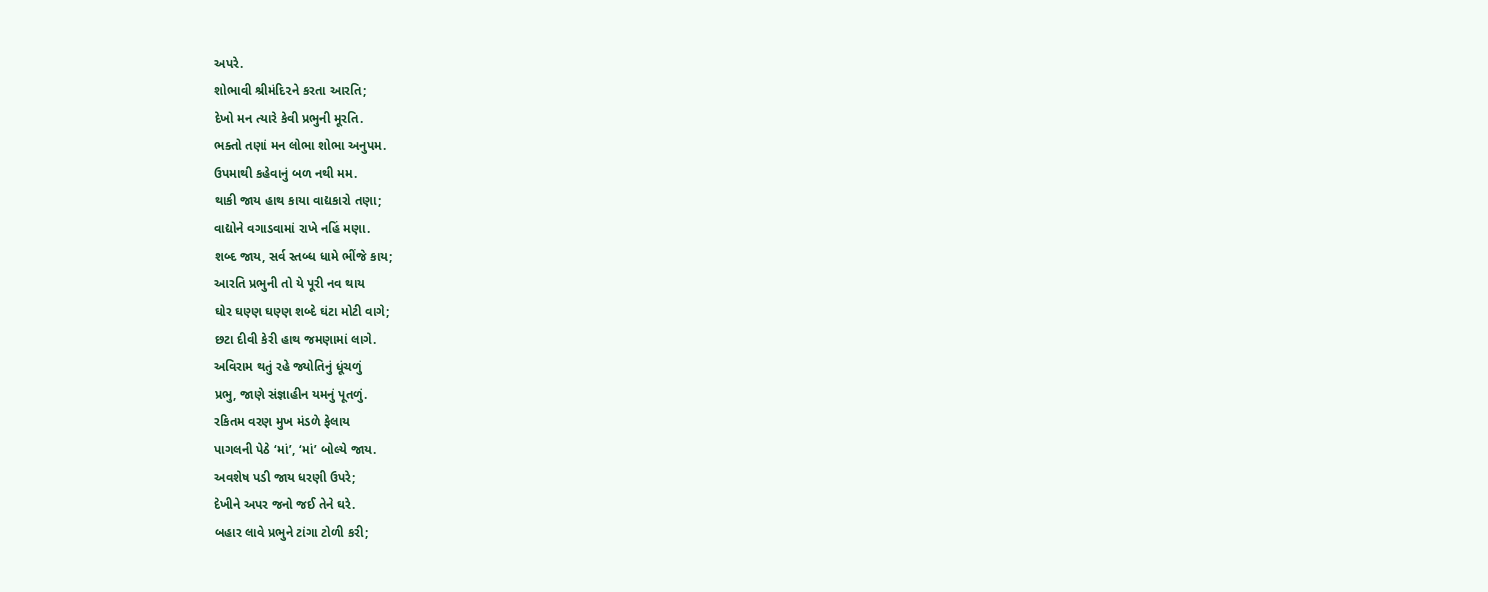અપરે.
શોભાવી શ્રીમંદિ૨ને કરતા આરતિ;
દેખો મન ત્યારે કેવી પ્રભુની મૂરતિ.
ભક્તો તણાં મન લોભા શોભા અનુપમ.
ઉપમાથી કહેવાનું બળ નથી મમ.
થાકી જાય હાથ કાયા વાદ્યકારો તણા;
વાદ્યોને વગાડવામાં રાખે નહિં મણા.
શબ્દ જાય, સર્વ સ્તબ્ધ ધામે ભીંજે કાય;
આરતિ પ્રભુની તો યે પૂરી નવ થાય
ઘોર ઘણ્ણ ઘણ્ણ શબ્દે ઘંટા મોટી વાગે;
છટા દીવી કેરી હાથ જમણામાં લાગે.
અવિરામ થતું રહે જ્યોતિનું ધૂંચળું
પ્રભુ, જાણે સંજ્ઞાહીન યમનું પૂતળું.
રકિતમ વરણ મુખ મંડળે ફેલાય
પાગલની પેઠે ‘માં’, ‘માં’ બોલ્યે જાય.
અવશેષ પડી જાય ધરણી ઉપરે;
દેખીને અપર જનો જઈ તેને ઘરે.
બહાર લાવે પ્રભુને ટાંગા ટોળી કરી;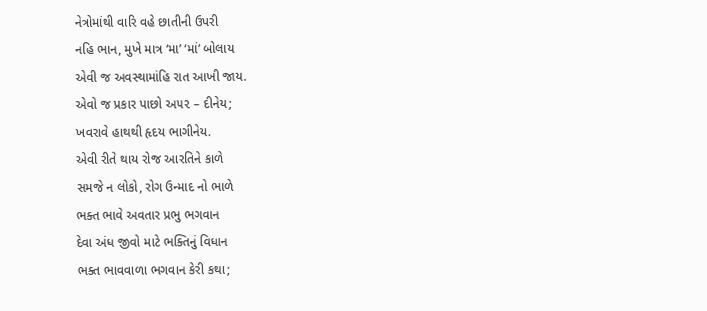નેત્રોમાંથી વારિ વહે છાતીની ઉપરી
નહિ ભાન, મુખે માત્ર ‘મા’ ‘માં’ બોલાય
એવી જ અવસ્થામાંહિ રાત આખી જાય.
એવો જ પ્રકાર પાછો અ૫૨ – દીનેય;
ખવરાવે હાથથી હૃદય ભાગીનેય.
એવી રીતે થાય રોજ આરતિને કાળે
સમજે ન લોકો, રોગ ઉન્માદ નો ભાળે
ભક્ત ભાવે અવતાર પ્રભુ ભગવાન
દેવા અંધ જીવો માટે ભક્તિનું વિધાન
ભક્ત ભાવવાળા ભગવાન કેરી કથા;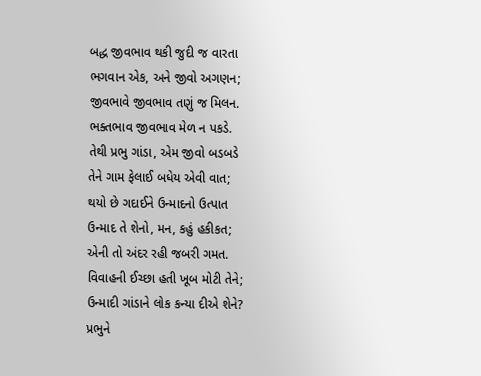બદ્ધ જીવભાવ થકી જુદી જ વારતા
ભગવાન એક, અને જીવો અગણન;
જીવભાવે જીવભાવ તણું જ મિલન.
ભક્તભાવ જીવભાવ મેળ ન પકડે.
તેથી પ્રભુ ગાંડા, એમ જીવો બડબડે
તેને ગામ ફેલાઈ બધેય એવી વાત;
થયો છે ગદાઈને ઉન્માદનો ઉત્પાત
ઉન્માદ તે શેનો, મન, કહું હકીકત;
એની તો અંદર રહી જબરી ગમત.
વિવાહની ઈચ્છા હતી ખૂબ મોટી તેને;
ઉન્માદી ગાંડાને લોક કન્યા દીએ શેને?
પ્રભુને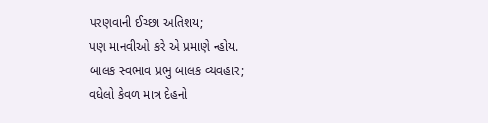પરણવાની ઈચ્છા અતિશય;
પણ માનવીઓ કરે એ પ્રમાણે ન્હોય.
બાલક સ્વભાવ પ્રભુ બાલક વ્યવહાર;
વધેલો કેવળ માત્ર દેહનો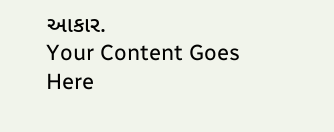આકાર.
Your Content Goes Here